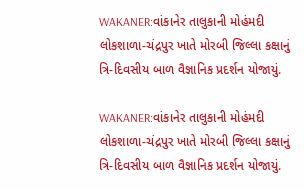WAKANER:વાંકાનેર તાલુકાની મોહંમદી લોકશાળા-ચંદ્રપુર ખાતે મોરબી જિલ્લા કક્ષાનું ત્રિ-દિવસીય બાળ વૈજ્ઞાનિક પ્રદર્શન યોજાયું.

WAKANER:વાંકાનેર તાલુકાની મોહંમદી લોકશાળા-ચંદ્રપુર ખાતે મોરબી જિલ્લા કક્ષાનું ત્રિ-દિવસીય બાળ વૈજ્ઞાનિક પ્રદર્શન યોજાયું.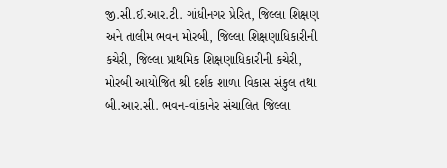જી.સી.ઈ.આર.ટી. ગાંધીનગર પ્રેરિત, જિલ્લા શિક્ષણ અને તાલીમ ભવન મોરબી, જિલ્લા શિક્ષણાધિકારીની કચેરી, જિલ્લા પ્રાથમિક શિક્ષણાધિકારીની કચેરી, મોરબી આયોજિત શ્રી દર્શક શાળા વિકાસ સંકુલ તથા બી.આર.સી. ભવન-વાંકાનેર સંચાલિત જિલ્લા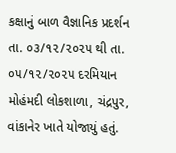કક્ષાનું બાળ વૈજ્ઞાનિક પ્રદર્શન તા. ૦૩/૧૨/૨૦૨૫ થી તા. ૦૫/૧૨/૨૦૨૫ દરમિયાન મોહંમદી લોકશાળા, ચંદ્રપુર, વાંકાનેર ખાતે યોજાયું હતું.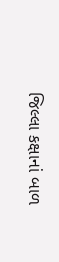જિલ્લા કક્ષાનાં બાળ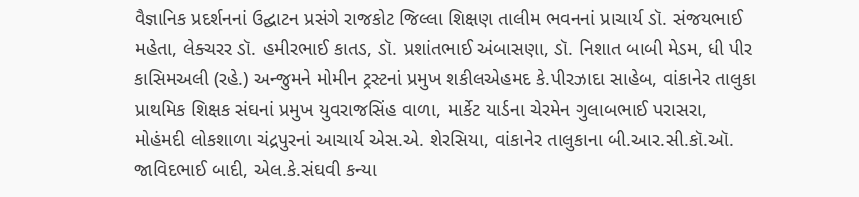વૈજ્ઞાનિક પ્રદર્શનનાં ઉદ્ઘાટન પ્રસંગે રાજકોટ જિલ્લા શિક્ષણ તાલીમ ભવનનાં પ્રાચાર્ય ડૉ. સંજયભાઈ મહેતા, લેક્ચરર ડૉ. હમીરભાઈ કાતડ, ડૉ. પ્રશાંતભાઈ અંબાસણા, ડૉ. નિશાત બાબી મેડમ, ધી પીર કાસિમઅલી (રહે.) અન્જુમને મોમીન ટ્રસ્ટનાં પ્રમુખ શકીલએહમદ કે.પીરઝાદા સાહેબ, વાંકાનેર તાલુકા પ્રાથમિક શિક્ષક સંઘનાં પ્રમુખ યુવરાજસિંહ વાળા, માર્કેટ યાર્ડના ચેરમેન ગુલાબભાઈ પરાસરા, મોહંમદી લોકશાળા ચંદ્રપુરનાં આચાર્ય એસ.એ. શેરસિયા, વાંકાનેર તાલુકાના બી.આર.સી.કૉ.ઑ. જાવિદભાઈ બાદી, એલ.કે.સંઘવી કન્યા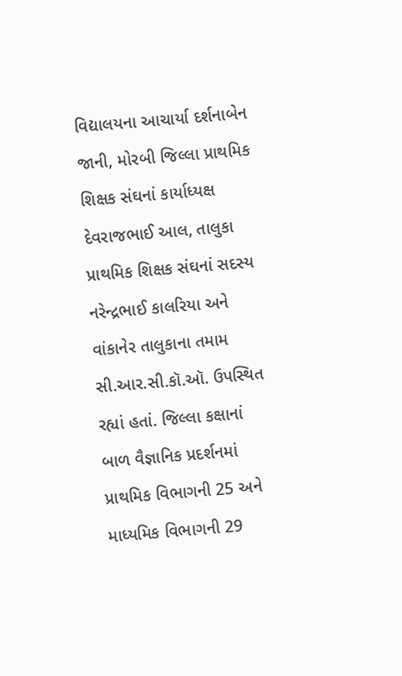વિદ્યાલયના આચાર્યા દર્શનાબેન જાની, મોરબી જિલ્લા પ્રાથમિક શિક્ષક સંઘનાં કાર્યાધ્યક્ષ દેવરાજભાઈ આલ, તાલુકા પ્રાથમિક શિક્ષક સંઘનાં સદસ્ય નરેન્દ્રભાઈ કાલરિયા અને વાંકાનેર તાલુકાના તમામ સી.આર.સી.કૉ.ઑ. ઉપસ્થિત રહ્યાં હતાં. જિલ્લા કક્ષાનાં બાળ વૈજ્ઞાનિક પ્રદર્શનમાં પ્રાથમિક વિભાગની 25 અને માધ્યમિક વિભાગની 29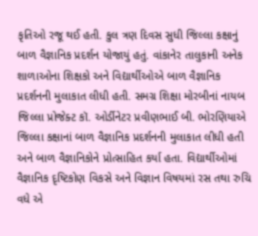કૃતિઓ રજૂ થઈ હતી. કુલ ત્રણ દિવસ સુધી જિલ્લા કક્ષાનું બાળ વૈજ્ઞાનિક પ્રદર્શન યોજાયું હતું. વાંકાનેર તાલુકાની અનેક શાળાઓના શિક્ષકો અને વિદ્યાર્થીઓએ બાળ વૈજ્ઞાનિક પ્રદર્શનની મુલાકાત લીધી હતી. સમગ્ર શિક્ષા મોરબીનાં નાયબ જિલ્લા પ્રોજેક્ટ કૉ. ઓર્ડીનેટર પ્રવીણભાઈ બી. ભોરણિયાએ જિલ્લા કક્ષાનાં બાળ વૈજ્ઞાનિક પ્રદર્શનની મુલાકાત લીધી હતી અને બાળ વૈજ્ઞાનિકોને પ્રોત્સાહિત કર્યા હતા. વિદ્યાર્થીઓમાં વૈજ્ઞાનિક દૃષ્ટિકોણ વિકસે અને વિજ્ઞાન વિષયમાં રસ તથા રુચિ વધે એ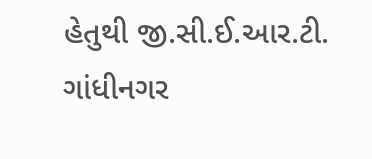હેતુથી જી.સી.ઈ.આર.ટી. ગાંધીનગર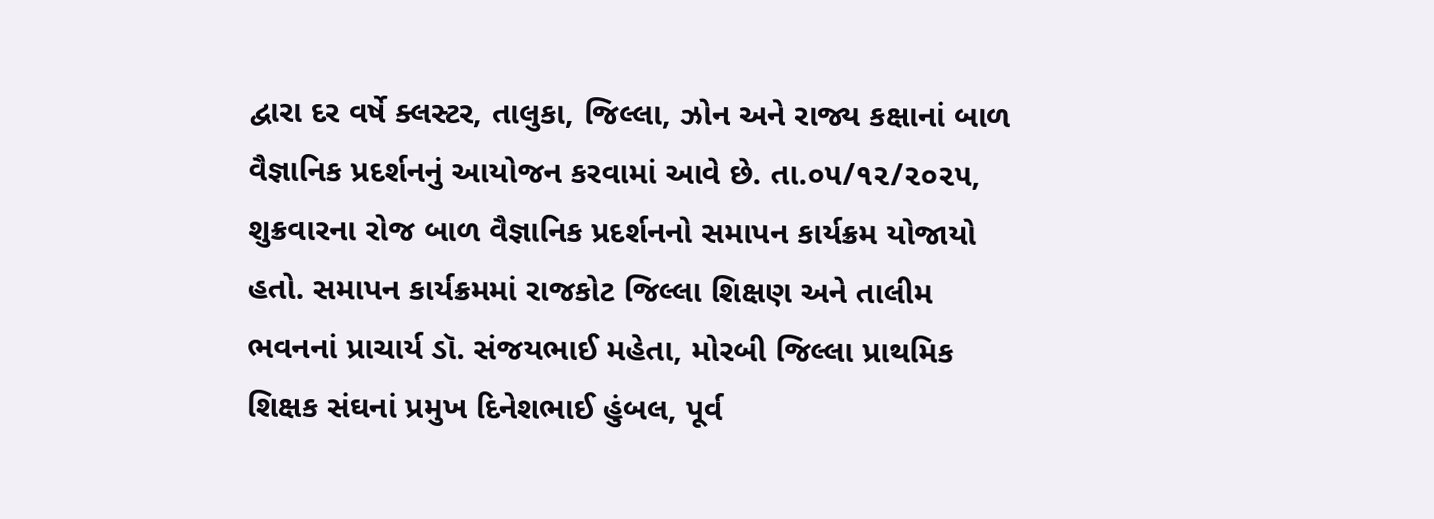દ્વારા દર વર્ષે ક્લસ્ટર, તાલુકા, જિલ્લા, ઝોન અને રાજ્ય કક્ષાનાં બાળ વૈજ્ઞાનિક પ્રદર્શનનું આયોજન કરવામાં આવે છે. તા.૦૫/૧૨/૨૦૨૫, શુક્રવારના રોજ બાળ વૈજ્ઞાનિક પ્રદર્શનનો સમાપન કાર્યક્રમ યોજાયો હતો. સમાપન કાર્યક્રમમાં રાજકોટ જિલ્લા શિક્ષણ અને તાલીમ ભવનનાં પ્રાચાર્ય ડૉ. સંજયભાઈ મહેતા, મોરબી જિલ્લા પ્રાથમિક શિક્ષક સંઘનાં પ્રમુખ દિનેશભાઈ હુંબલ, પૂર્વ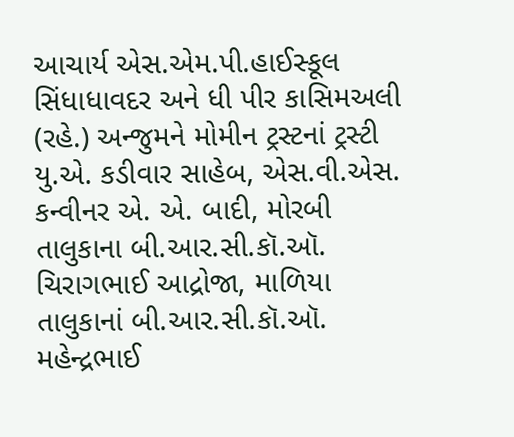આચાર્ય એસ.એમ.પી.હાઈસ્કૂલ સિંધાધાવદર અને ધી પીર કાસિમઅલી (રહે.) અન્જુમને મોમીન ટ્રસ્ટનાં ટ્રસ્ટી યુ.એ. કડીવાર સાહેબ, એસ.વી.એસ. કન્વીનર એ. એ. બાદી, મોરબી તાલુકાના બી.આર.સી.કૉ.ઑ. ચિરાગભાઈ આદ્રોજા, માળિયા તાલુકાનાં બી.આર.સી.કૉ.ઑ. મહેન્દ્રભાઈ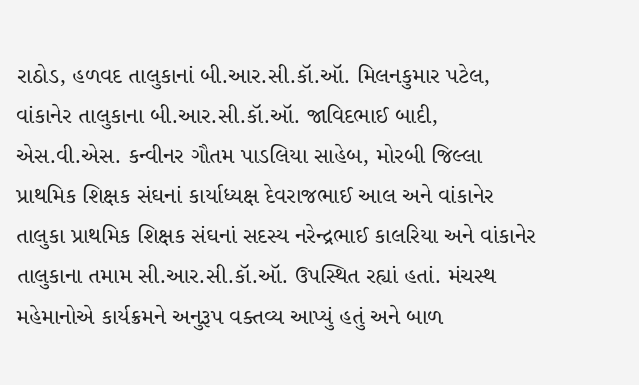રાઠોડ, હળવદ તાલુકાનાં બી.આર.સી.કૉ.ઑ. મિલનકુમાર પટેલ, વાંકાનેર તાલુકાના બી.આર.સી.કૉ.ઑ. જાવિદભાઈ બાદી, એસ.વી.એસ. કન્વીનર ગૌતમ પાડલિયા સાહેબ, મોરબી જિલ્લા પ્રાથમિક શિક્ષક સંઘનાં કાર્યાધ્યક્ષ દેવરાજભાઈ આલ અને વાંકાનેર તાલુકા પ્રાથમિક શિક્ષક સંઘનાં સદસ્ય નરેન્દ્રભાઈ કાલરિયા અને વાંકાનેર તાલુકાના તમામ સી.આર.સી.કૉ.ઑ. ઉપસ્થિત રહ્યાં હતાં. મંચસ્થ મહેમાનોએ કાર્યક્રમને અનુરૂપ વક્તવ્ય આપ્યું હતું અને બાળ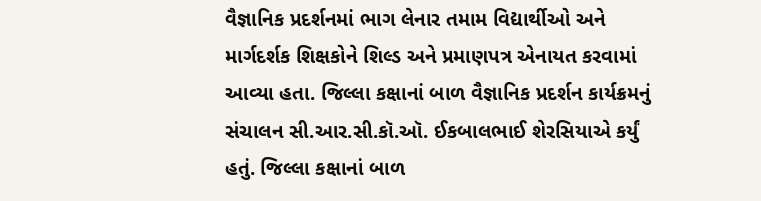વૈજ્ઞાનિક પ્રદર્શનમાં ભાગ લેનાર તમામ વિદ્યાર્થીઓ અને માર્ગદર્શક શિક્ષકોને શિલ્ડ અને પ્રમાણપત્ર એનાયત કરવામાં આવ્યા હતા. જિલ્લા કક્ષાનાં બાળ વૈજ્ઞાનિક પ્રદર્શન કાર્યક્રમનું સંચાલન સી.આર.સી.કૉ.ઑ. ઈકબાલભાઈ શેરસિયાએ કર્યું હતું. જિલ્લા કક્ષાનાં બાળ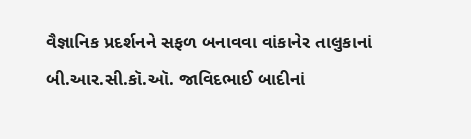વૈજ્ઞાનિક પ્રદર્શનને સફળ બનાવવા વાંકાનેર તાલુકાનાં બી.આર.સી.કૉ.ઑ. જાવિદભાઈ બાદીનાં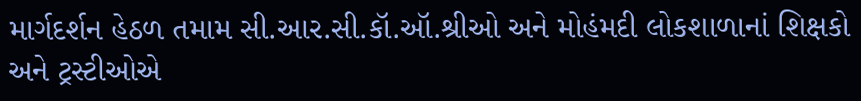માર્ગદર્શન હેઠળ તમામ સી.આર.સી.કૉ.ઑ.શ્રીઓ અને મોહંમદી લોકશાળાનાં શિક્ષકો અને ટ્રસ્ટીઓએ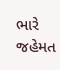ભારે જહેમત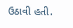ઉઠાવી હતી.